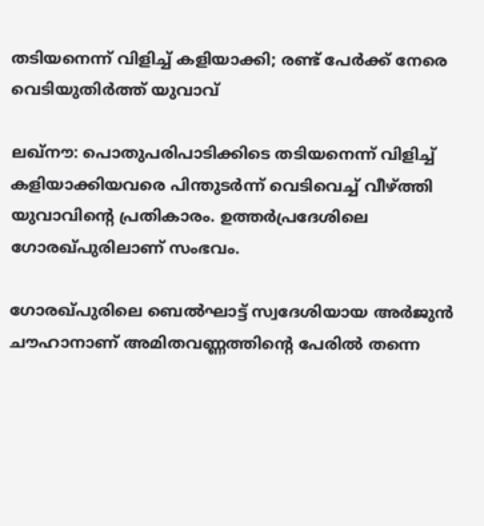തടിയനെന്ന് വിളിച്ച് കളിയാക്കി; രണ്ട് പേർക്ക് നേരെ വെടിയുതിർത്ത് യുവാവ്

ലഖ്‌നൗ: പൊതുപരിപാടിക്കിടെ തടിയനെന്ന് വിളിച്ച് കളിയാക്കിയവരെ പിന്തുടര്‍ന്ന് വെടിവെച്ച് വീഴ്ത്തി യുവാവിന്റെ പ്രതികാരം. ഉത്തര്‍പ്രദേശിലെ ഗോരഖ്പുരിലാണ് സംഭവം.

ഗോരഖ്പുരിലെ ബെല്‍ഘാട്ട് സ്വദേശിയായ അര്‍ജുന്‍ ചൗഹാനാണ് അമിതവണ്ണത്തിന്റെ പേരില്‍ തന്നെ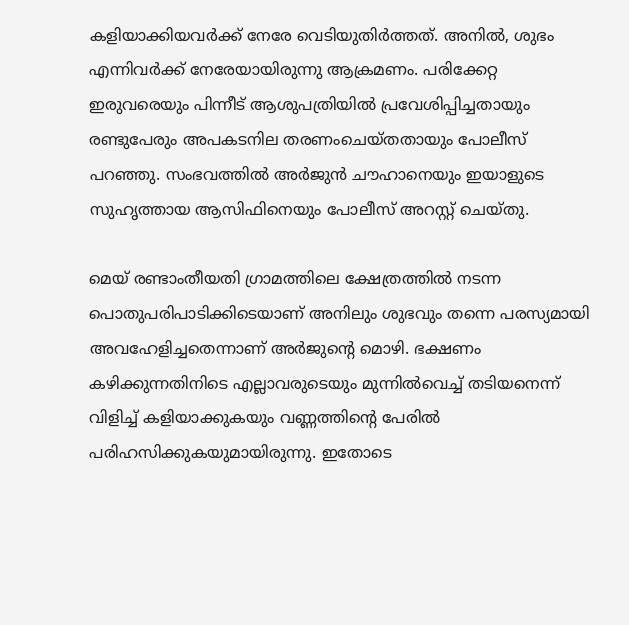കളിയാക്കിയവര്‍ക്ക് നേരേ വെടിയുതിര്‍ത്തത്. അനില്‍, ശുഭം എന്നിവര്‍ക്ക് നേരേയായിരുന്നു ആക്രമണം. പരിക്കേറ്റ ഇരുവരെയും പിന്നീട് ആശുപത്രിയില്‍ പ്രവേശിപ്പിച്ചതായും രണ്ടുപേരും അപകടനില തരണംചെയ്തതായും പോലീസ് പറഞ്ഞു. സംഭവത്തില്‍ അര്‍ജുന്‍ ചൗഹാനെയും ഇയാളുടെ സുഹൃത്തായ ആസിഫിനെയും പോലീസ് അറസ്റ്റ് ചെയ്തു.

മെയ് രണ്ടാംതീയതി ഗ്രാമത്തിലെ ക്ഷേത്രത്തില്‍ നടന്ന പൊതുപരിപാടിക്കിടെയാണ് അനിലും ശുഭവും തന്നെ പരസ്യമായി അവഹേളിച്ചതെന്നാണ് അര്‍ജുന്റെ മൊഴി. ഭക്ഷണം കഴിക്കുന്നതിനിടെ എല്ലാവരുടെയും മുന്നില്‍വെച്ച് തടിയനെന്ന് വിളിച്ച് കളിയാക്കുകയും വണ്ണത്തിന്റെ പേരില്‍ പരിഹസിക്കുകയുമായിരുന്നു. ഇതോടെ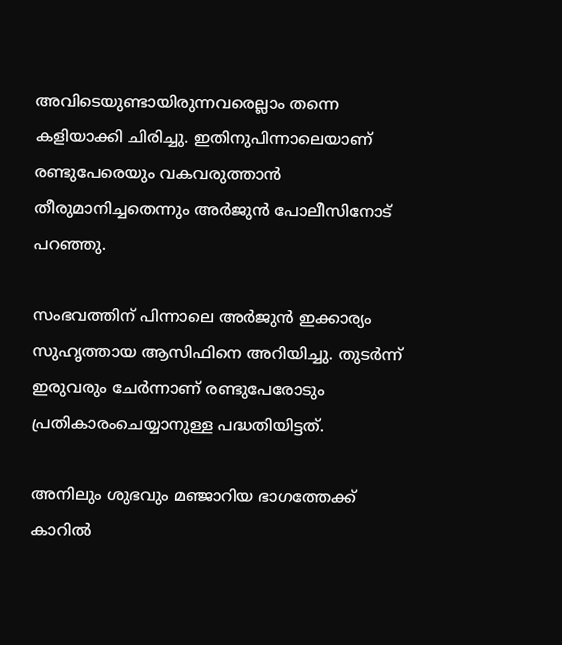അവിടെയുണ്ടായിരുന്നവരെല്ലാം തന്നെ കളിയാക്കി ചിരിച്ചു. ഇതിനുപിന്നാലെയാണ് രണ്ടുപേരെയും വകവരുത്താന്‍ തീരുമാനിച്ചതെന്നും അര്‍ജുന്‍ പോലീസിനോട് പറഞ്ഞു.

സംഭവത്തിന് പിന്നാലെ അര്‍ജുന്‍ ഇക്കാര്യം സുഹൃത്തായ ആസിഫിനെ അറിയിച്ചു. തുടര്‍ന്ന് ഇരുവരും ചേര്‍ന്നാണ് രണ്ടുപേരോടും പ്രതികാരംചെയ്യാനുള്ള പദ്ധതിയിട്ടത്.

അനിലും ശുഭവും മഞ്ജാറിയ ഭാഗത്തേക്ക് കാറില്‍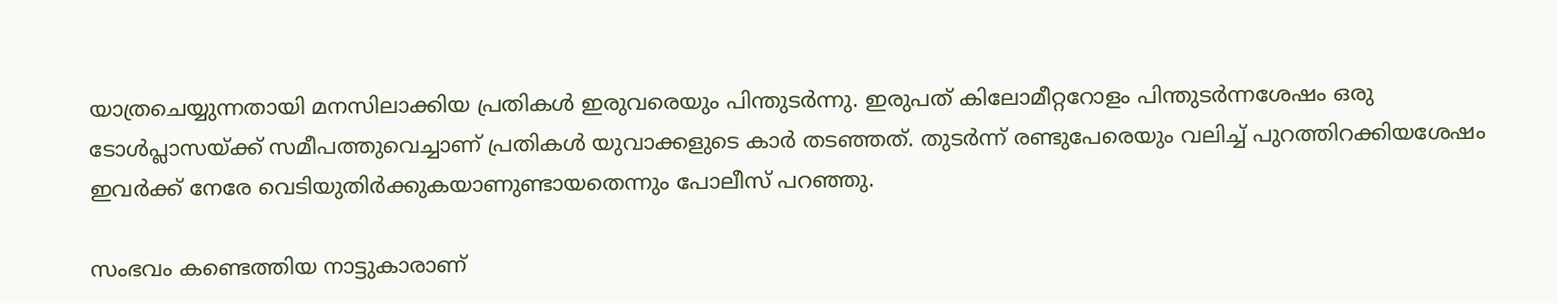യാത്രചെയ്യുന്നതായി മനസിലാക്കിയ പ്രതികള്‍ ഇരുവരെയും പിന്തുടര്‍ന്നു. ഇരുപത് കിലോമീറ്ററോളം പിന്തുടര്‍ന്നശേഷം ഒരു ടോള്‍പ്ലാസയ്ക്ക് സമീപത്തുവെച്ചാണ് പ്രതികള്‍ യുവാക്കളുടെ കാര്‍ തടഞ്ഞത്. തുടര്‍ന്ന് രണ്ടുപേരെയും വലിച്ച് പുറത്തിറക്കിയശേഷം ഇവര്‍ക്ക് നേരേ വെടിയുതിര്‍ക്കുകയാണുണ്ടായതെന്നും പോലീസ് പറഞ്ഞു.

സംഭവം കണ്ടെത്തിയ നാട്ടുകാരാണ്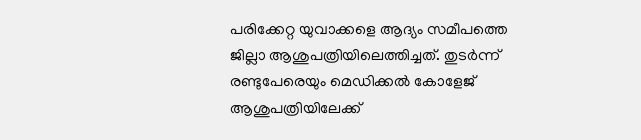പരിക്കേറ്റ യുവാക്കളെ ആദ്യം സമീപത്തെ ജില്ലാ ആശുപത്രിയിലെത്തിച്ചത്. തുടര്‍ന്ന് രണ്ടുപേരെയും മെഡിക്കല്‍ കോളേജ് ആശുപത്രിയിലേക്ക്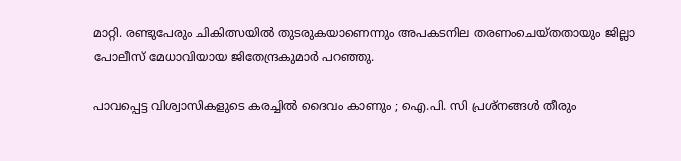മാറ്റി. രണ്ടുപേരും ചികിത്സയില്‍ തുടരുകയാണെന്നും അപകടനില തരണംചെയ്തതായും ജില്ലാ പോലീസ് മേധാവിയായ ജിതേന്ദ്രകുമാര്‍ പറഞ്ഞു.

പാവപ്പെട്ട വിശ്വാസികളുടെ കരച്ചിൽ ദൈവം കാണും ; ഐ.പി. സി പ്രശ്‌നങ്ങൾ തീരും